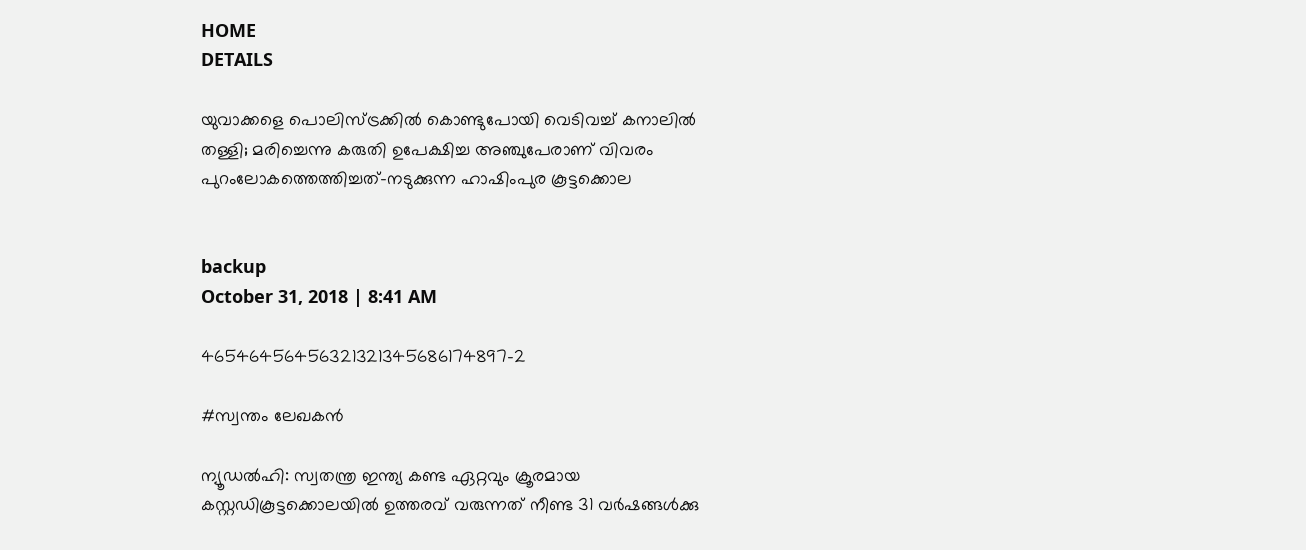HOME
DETAILS

യുവാക്കളെ പൊലിസ്ട്രക്കില്‍ കൊണ്ടുപോയി വെടിവച്ച് കനാലില്‍ തള്ളി; മരിച്ചെന്നു കരുതി ഉപേക്ഷിച്ച അഞ്ചുപേരാണ് വിവരം പുറംലോകത്തെത്തിച്ചത്-നടുക്കുന്ന ഹാഷിംപുര കൂട്ടക്കൊല


backup
October 31, 2018 | 8:41 AM

46546456456321321345686174897-2

#സ്വന്തം ലേഖകന്‍

ന്യൂഡല്‍ഹി: സ്വതന്ത്ര ഇന്ത്യ കണ്ട ഏറ്റവും ക്രൂരമായ കസ്റ്റഡികൂട്ടക്കൊലയില്‍ ഉത്തരവ് വരുന്നത് നീണ്ട 31 വര്‍ഷങ്ങള്‍ക്കു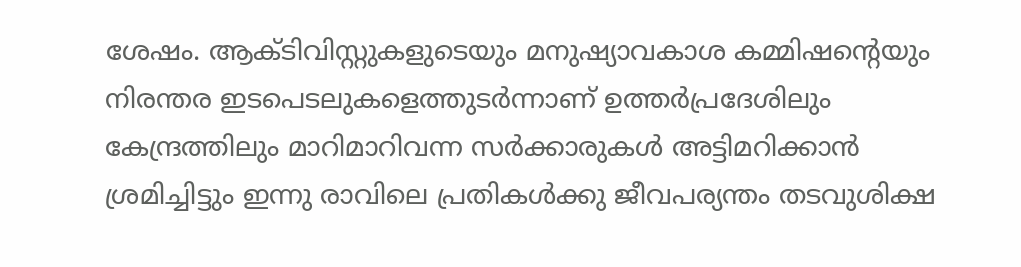ശേഷം. ആക്ടിവിസ്റ്റുകളുടെയും മനുഷ്യാവകാശ കമ്മിഷന്റെയും നിരന്തര ഇടപെടലുകളെത്തുടര്‍ന്നാണ് ഉത്തര്‍പ്രദേശിലും കേന്ദ്രത്തിലും മാറിമാറിവന്ന സര്‍ക്കാരുകള്‍ അട്ടിമറിക്കാന്‍ ശ്രമിച്ചിട്ടും ഇന്നു രാവിലെ പ്രതികള്‍ക്കു ജീവപര്യന്തം തടവുശിക്ഷ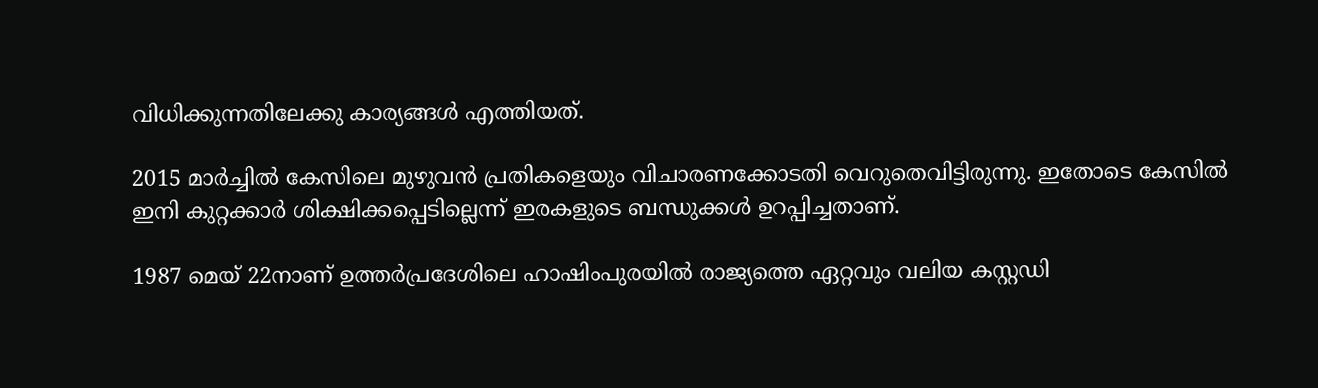വിധിക്കുന്നതിലേക്കു കാര്യങ്ങള്‍ എത്തിയത്.

2015 മാര്‍ച്ചില്‍ കേസിലെ മുഴുവന്‍ പ്രതികളെയും വിചാരണക്കോടതി വെറുതെവിട്ടിരുന്നു. ഇതോടെ കേസില്‍ ഇനി കുറ്റക്കാര്‍ ശിക്ഷിക്കപ്പെടില്ലെന്ന് ഇരകളുടെ ബന്ധുക്കള്‍ ഉറപ്പിച്ചതാണ്.

1987 മെയ് 22നാണ് ഉത്തര്‍പ്രദേശിലെ ഹാഷിംപുരയില്‍ രാജ്യത്തെ ഏറ്റവും വലിയ കസ്റ്റഡി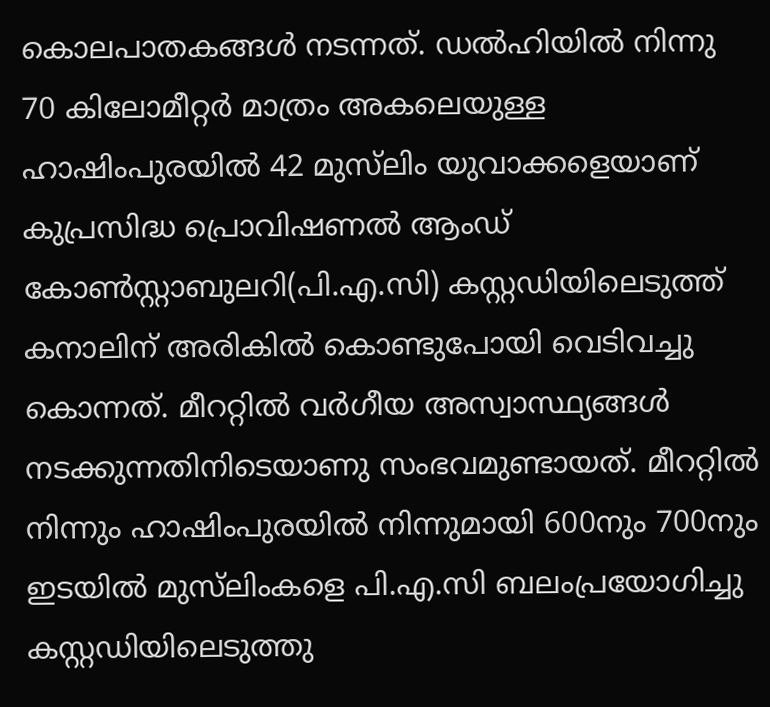കൊലപാതകങ്ങള്‍ നടന്നത്. ഡല്‍ഹിയില്‍ നിന്നു 70 കിലോമീറ്റര്‍ മാത്രം അകലെയുള്ള ഹാഷിംപുരയില്‍ 42 മുസ്‌ലിം യുവാക്കളെയാണ് കുപ്രസിദ്ധ പ്രൊവിഷണല്‍ ആംഡ് കോണ്‍സ്റ്റാബുലറി(പി.എ.സി) കസ്റ്റഡിയിലെടുത്ത് കനാലിന് അരികില്‍ കൊണ്ടുപോയി വെടിവച്ചു കൊന്നത്. മീററ്റില്‍ വര്‍ഗീയ അസ്വാസ്ഥ്യങ്ങള്‍ നടക്കുന്നതിനിടെയാണു സംഭവമുണ്ടായത്. മീററ്റില്‍ നിന്നും ഹാഷിംപുരയില്‍ നിന്നുമായി 600നും 700നും ഇടയില്‍ മുസ്‌ലിംകളെ പി.എ.സി ബലംപ്രയോഗിച്ചു കസ്റ്റഡിയിലെടുത്തു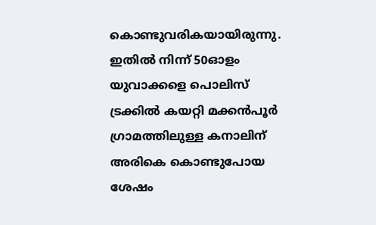കൊണ്ടുവരികയായിരുന്നു. ഇതില്‍ നിന്ന് 50ഓളം യുവാക്കളെ പൊലിസ് ട്രക്കില്‍ കയറ്റി മക്കന്‍പൂര്‍ ഗ്രാമത്തിലുള്ള കനാലിന് അരികെ കൊണ്ടുപോയ ശേഷം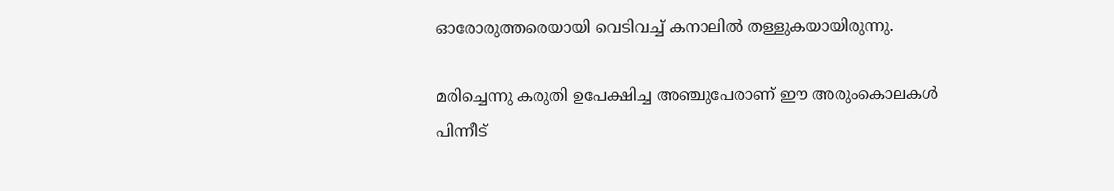ഓരോരുത്തരെയായി വെടിവച്ച് കനാലില്‍ തള്ളുകയായിരുന്നു.

മരിച്ചെന്നു കരുതി ഉപേക്ഷിച്ച അഞ്ചുപേരാണ് ഈ അരുംകൊലകള്‍ പിന്നീട്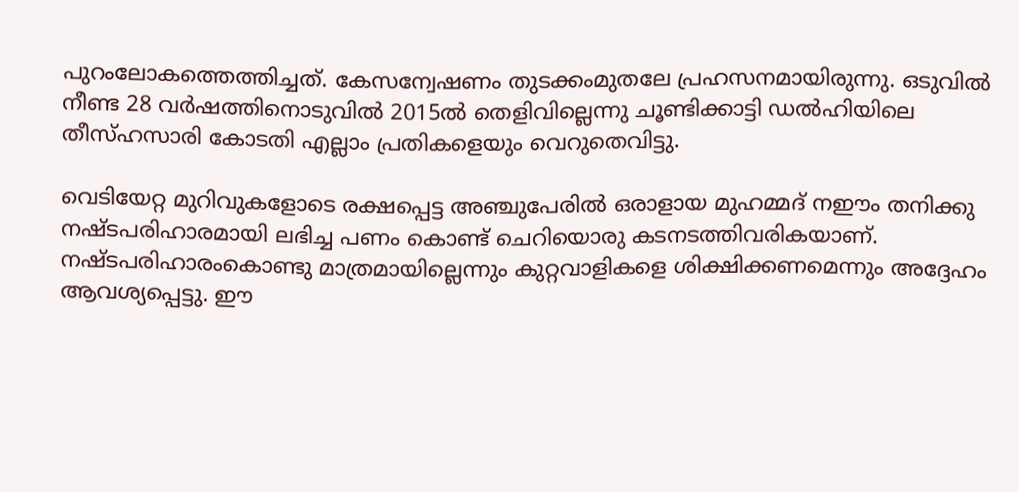പുറംലോകത്തെത്തിച്ചത്. കേസന്വേഷണം തുടക്കംമുതലേ പ്രഹസനമായിരുന്നു. ഒടുവില്‍ നീണ്ട 28 വര്‍ഷത്തിനൊടുവില്‍ 2015ല്‍ തെളിവില്ലെന്നു ചൂണ്ടിക്കാട്ടി ഡല്‍ഹിയിലെ തീസ്ഹസാരി കോടതി എല്ലാം പ്രതികളെയും വെറുതെവിട്ടു.

വെടിയേറ്റ മുറിവുകളോടെ രക്ഷപ്പെട്ട അഞ്ചുപേരില്‍ ഒരാളായ മുഹമ്മദ് നഈം തനിക്കു നഷ്ടപരിഹാരമായി ലഭിച്ച പണം കൊണ്ട് ചെറിയൊരു കടനടത്തിവരികയാണ്. നഷ്ടപരിഹാരംകൊണ്ടു മാത്രമായില്ലെന്നും കുറ്റവാളികളെ ശിക്ഷിക്കണമെന്നും അദ്ദേഹം ആവശ്യപ്പെട്ടു. ഈ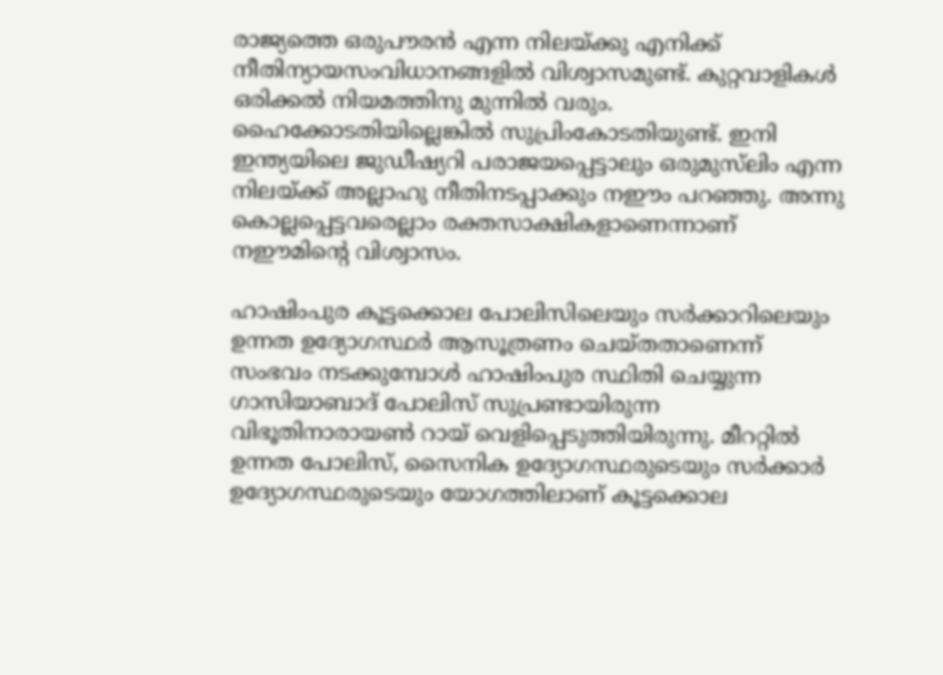രാജ്യത്തെ ഒരുപൗരന്‍ എന്ന നിലയ്ക്കു എനിക്ക് നീതിന്യായസംവിധാനങ്ങളില്‍ വിശ്വാസമുണ്ട്. കുറ്റവാളികള്‍ ഒരിക്കല്‍ നിയമത്തിനു മുന്നില്‍ വരും. ഹൈക്കോടതിയില്ലെങ്കില്‍ സുപ്രിംകോടതിയുണ്ട്. ഇനി ഇന്ത്യയിലെ ജുഡീഷ്യറി പരാജയപ്പെട്ടാലും ഒരുമുസ്‌ലിം എന്ന നിലയ്ക്ക് അല്ലാഹു നീതിനടപ്പാക്കും നഈം പറഞ്ഞു. അന്നു കൊല്ലപ്പെട്ടവരെല്ലാം രക്തസാക്ഷികളാണെന്നാണ് നഈമിന്റെ വിശ്വാസം.

ഹാഷിംപുര കൂട്ടക്കൊല പോലിസിലെയും സര്‍ക്കാറിലെയും ഉന്നത ഉദ്യോഗസ്ഥര്‍ ആസൂത്രണം ചെയ്തതാണെന്ന് സംഭവം നടക്കുമ്പോള്‍ ഹാഷിംപുര സ്ഥിതി ചെയ്യുന്ന ഗാസിയാബാദ് പോലിസ് സുപ്രണ്ടായിരുന്ന വിഭൂതിനാരായണ്‍ റായ് വെളിപ്പെടുത്തിയിരുന്നു. മീററ്റില്‍ ഉന്നത പോലിസ്, സൈനിക ഉദ്യോഗസ്ഥരുടെയും സര്‍ക്കാര്‍ ഉദ്യോഗസ്ഥരുടെയും യോഗത്തിലാണ് കൂട്ടക്കൊല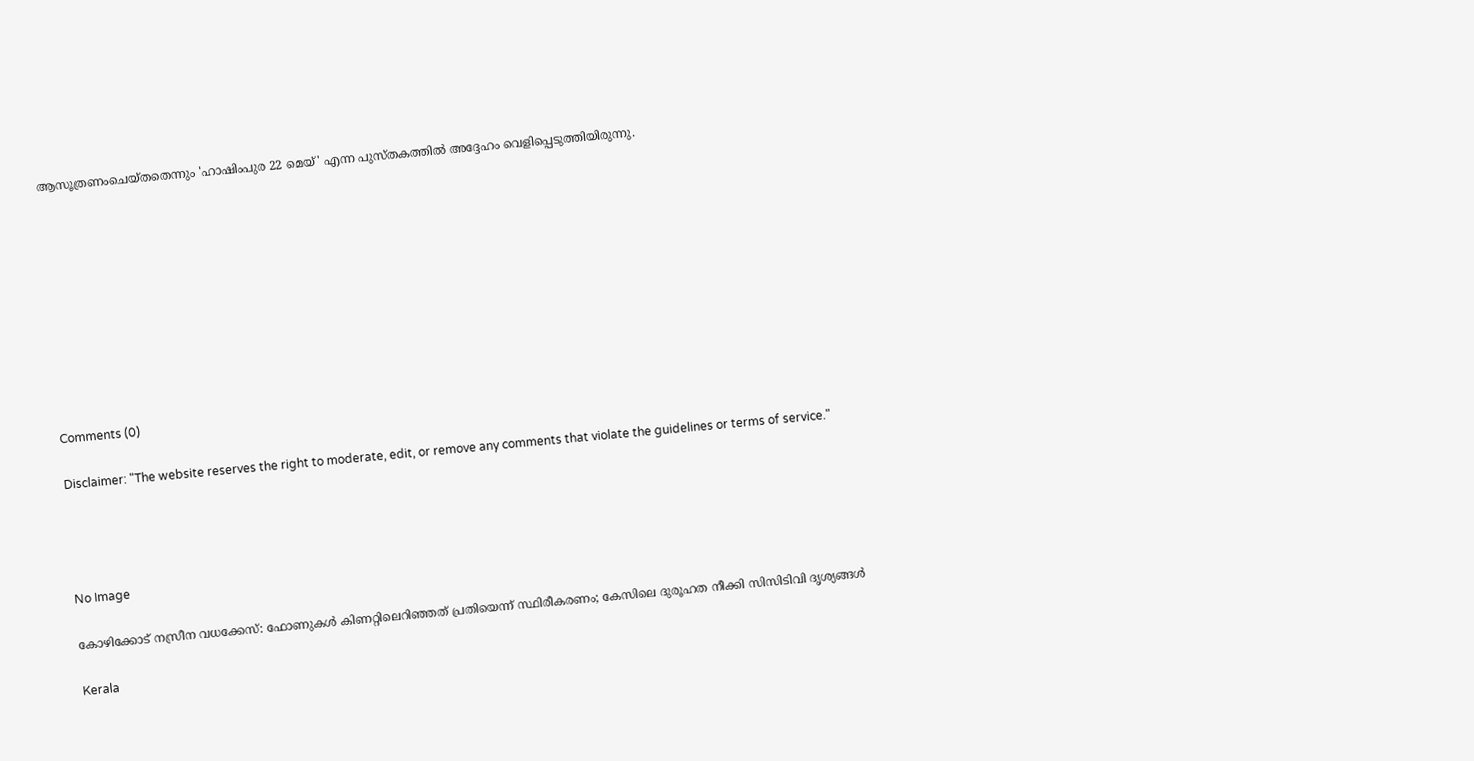ആസൂത്രണംചെയ്തതെന്നും 'ഹാഷിംപുര 22 മെയ്' എന്ന പുസ്തകത്തില്‍ അദ്ദേഹം വെളിപ്പെടുത്തിയിരുന്നു.










Comments (0)

Disclaimer: "The website reserves the right to moderate, edit, or remove any comments that violate the guidelines or terms of service."




No Image

കോഴിക്കോട് നസ്രീന വധക്കേസ്: ഫോണുകൾ കിണറ്റിലെറിഞ്ഞത് പ്രതിയെന്ന് സ്ഥിരീകരണം; കേസിലെ ദുരൂഹത നീക്കി സിസിടിവി ദൃശ്യങ്ങൾ

Kerala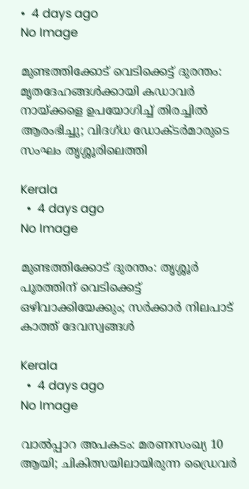•  4 days ago
No Image

മുണ്ടത്തിക്കോട് വെടിക്കെട്ട് ദുരന്തം: മൃതദേഹങ്ങൾക്കായി കഡാവർ നായ്ക്കളെ ഉപയോഗിച്ച് തിരച്ചിൽ ആരംഭിച്ചു; വിദഗ്ധ ഡോക്ടർമാരുടെ സംഘം തൃശ്ശൂരിലെത്തി

Kerala
  •  4 days ago
No Image

മുണ്ടത്തിക്കോട് ദുരന്തം: തൃശ്ശൂർ പൂരത്തിന് വെടിക്കെട്ട് ഒഴിവാക്കിയേക്കും; സർക്കാർ നിലപാട് കാത്ത് ദേവസ്വങ്ങൾ

Kerala
  •  4 days ago
No Image

വാൽപ്പാറ അപകടം: മരണസംഖ്യ 10 ആയി; ചികിത്സയിലായിരുന്ന ഡ്രൈവർ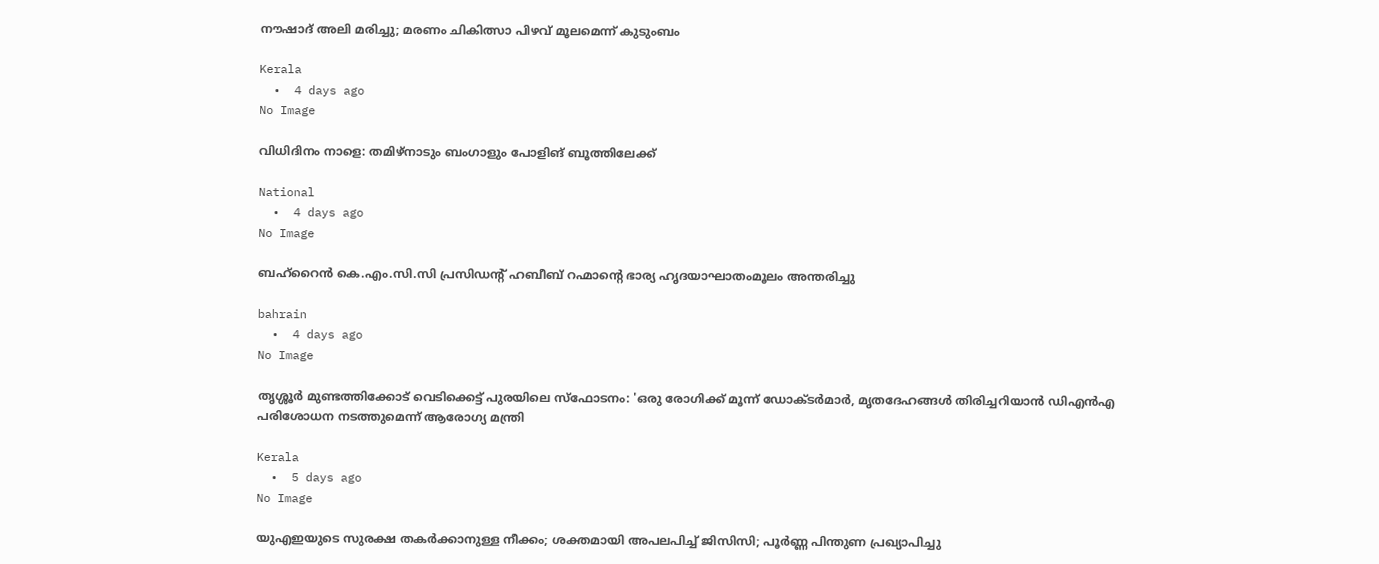നൗഷാദ് അലി മരിച്ചു; മരണം ചികിത്സാ പിഴവ് മൂലമെന്ന് കുടുംബം

Kerala
  •  4 days ago
No Image

വിധിദിനം നാളെ: തമിഴ്നാടും ബംഗാളും പോളിങ് ബൂത്തിലേക്ക്

National
  •  4 days ago
No Image

ബഹ്‌റൈന്‍ കെ.എം.സി.സി പ്രസിഡന്റ് ഹബീബ് റഹ്മാന്റെ ഭാര്യ ഹൃദയാഘാതംമൂലം അന്തരിച്ചു

bahrain
  •  4 days ago
No Image

തൃശ്ശൂർ മുണ്ടത്തിക്കോട് വെടിക്കെട്ട് പുരയിലെ സ്ഫോടനം: 'ഒരു രോഗിക്ക് മൂന്ന് ഡോക്ടർമാർ, മൃതദേഹങ്ങൾ തിരിച്ചറിയാൻ ഡിഎൻഎ പരിശോധന നടത്തുമെന്ന് ആരോഗ്യ മന്ത്രി

Kerala
  •  5 days ago
No Image

യുഎഇയുടെ സുരക്ഷ തകർക്കാനുള്ള നീക്കം; ശക്തമായി അപലപിച്ച് ജിസിസി; പൂർണ്ണ പിന്തുണ പ്രഖ്യാപിച്ചു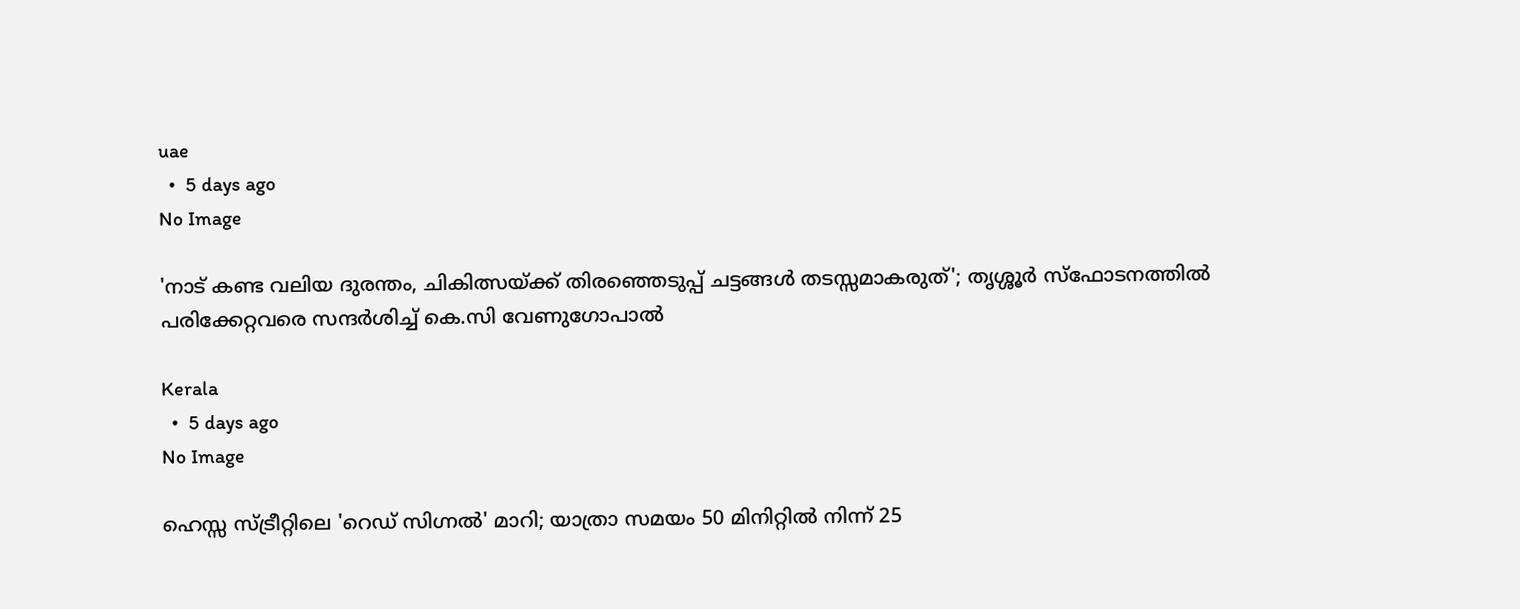uae
  •  5 days ago
No Image

'നാട് കണ്ട വലിയ ദുരന്തം, ചികിത്സയ്ക്ക് തിരഞ്ഞെടുപ്പ് ചട്ടങ്ങൾ തടസ്സമാകരുത്'; തൃശ്ശൂർ സ്ഫോടനത്തിൽ പരിക്കേറ്റവരെ സന്ദർശിച്ച് കെ.സി വേണുഗോപാൽ

Kerala
  •  5 days ago
No Image

ഹെസ്സ സ്ട്രീറ്റിലെ 'റെഡ് സിഗ്നൽ' മാറി; യാത്രാ സമയം 50 മിനിറ്റിൽ നിന്ന് 25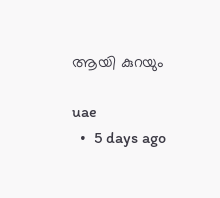ആയി കുറയും

uae
  •  5 days ago